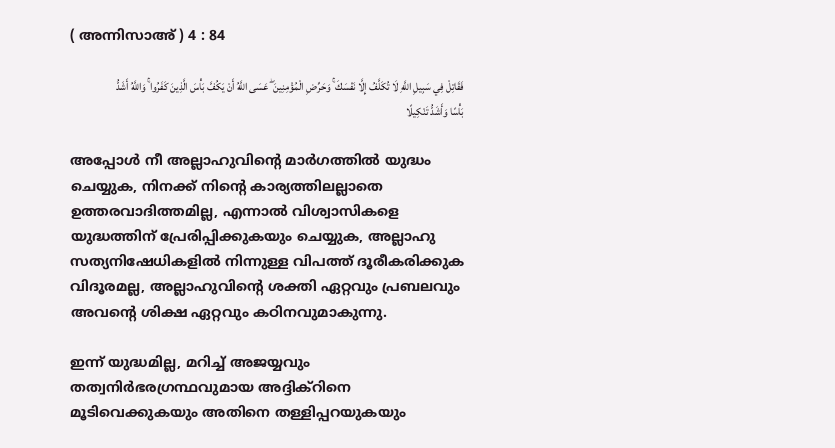( അന്നിസാഅ് ) 4 : 84

فَقَاتِلْ فِي سَبِيلِ اللَّهِ لَا تُكَلَّفُ إِلَّا نَفْسَكَ ۚ وَحَرِّضِ الْمُؤْمِنِينَ ۖ عَسَى اللَّهُ أَنْ يَكُفَّ بَأْسَ الَّذِينَ كَفَرُوا ۚ وَاللَّهُ أَشَدُّ بَأْسًا وَأَشَدُّ تَنْكِيلًا

അപ്പോള്‍ നീ അല്ലാഹുവിന്‍റെ മാര്‍ഗത്തില്‍ യുദ്ധം ചെയ്യുക, നിനക്ക് നിന്‍റെ കാര്യത്തിലല്ലാതെ ഉത്തരവാദിത്തമില്ല, എന്നാല്‍ വിശ്വാസികളെ യുദ്ധത്തിന് പ്രേരിപ്പിക്കുകയും ചെയ്യുക, അല്ലാഹു സത്യനിഷേധികളില്‍ നിന്നുള്ള വിപത്ത് ദൂരീകരിക്കുക വിദൂരമല്ല, അല്ലാഹുവിന്‍റെ ശക്തി ഏറ്റവും പ്രബലവും അവന്‍റെ ശിക്ഷ ഏറ്റവും കഠിനവുമാകുന്നു.

ഇന്ന് യുദ്ധമില്ല, മറിച്ച് അജയ്യവും തത്വനിര്‍ഭരഗ്രന്ഥവുമായ അദ്ദിക്റിനെ മൂടിവെക്കുകയും അതിനെ തള്ളിപ്പറയുകയും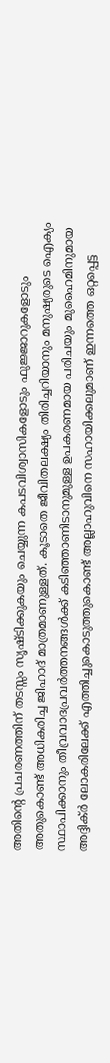അതിന്‍റെ പ്രചരണത്തിന് തടസ്സം സൃഷ്ടിക്കുകയും ചെയ്യുന്ന കപടവിശ്വാസികളോടും ഫുജ്ജാറുകളോടും അതുകൊണ്ട് അധികരിച്ച ജിഹാദ് മാത്രമാണുള്ളത്. കൂടാതെ ജീവിതലക്ഷ്യം തിരിച്ചറിയാനും മനുഷ്യരുടെ ഐക്യം സ്ഥാപിക്കാനും തീവ്രവാദപ്രവര്‍ത്തനങ്ങള്‍ക്ക് കടിഞ്ഞാണിടാനുമുള്ള ഉപകരണമായ പരിചയും മുഹൈമിനുമായ അദ്ദിക്ര്‍ ലോകരിലേക്ക് എത്തിച്ചുകൊടുത്തുകൊണ്ട് അല്ലാഹുവിനെ സഹായിക്കലുമാണ് ഇന്നത്തെ ഒറ്റപ്പെട്ട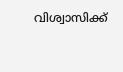വിശ്വാസിക്ക്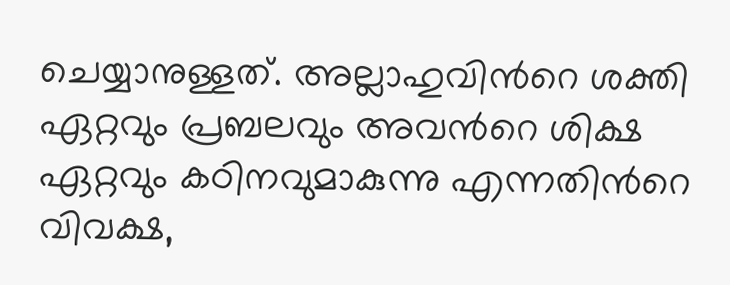ചെയ്യാനുള്ളത്. അല്ലാഹുവിന്‍റെ ശക്തി ഏറ്റവും പ്രബലവും അവന്‍റെ ശിക്ഷ ഏറ്റവും കഠിനവുമാകുന്നു എന്നതിന്‍റെ വിവക്ഷ,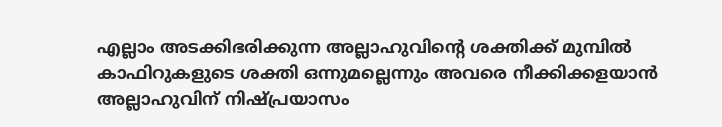എല്ലാം അടക്കിഭരിക്കുന്ന അല്ലാഹുവിന്‍റെ ശക്തിക്ക് മുമ്പില്‍ കാഫിറുകളുടെ ശക്തി ഒന്നുമല്ലെന്നും അവരെ നീക്കിക്കളയാന്‍ അല്ലാഹുവിന് നിഷ്പ്രയാസം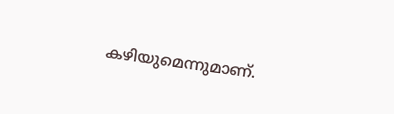കഴിയുമെന്നുമാണ്.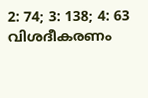2: 74; 3: 138; 4: 63 വിശദീകരണം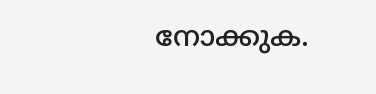നോക്കുക.